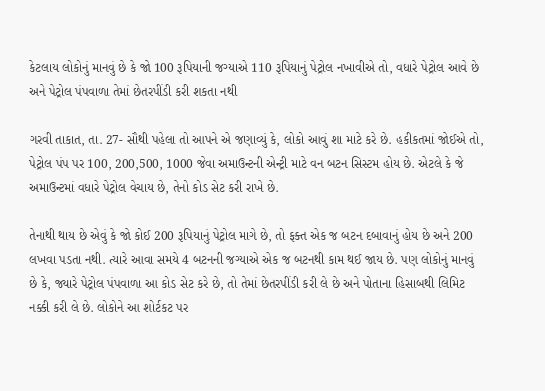કેટલાય લોકોનું માનવું છે કે જો 100 રૂપિયાની જગ્યાએ 110 રૂપિયાનું પેટ્રોલ નખાવીએ તો, વધારે પેટ્રોલ આવે છે અને પેટ્રોલ પંપવાળા તેમાં છેતરપીંડી કરી શકતા નથી

ગરવી તાકાત, તા. 27- સૌથી પહેલા તો આપને એ જણાવ્યું કે, લોકો આવું શા માટે કરે છે. હકીકતમાં જોઈએ તો, પેટ્રોલ પંપ પર 100, 200,500, 1000 જેવા અમાઉન્ટની એન્ટ્રી માટે વન બટન સિસ્ટમ હોય છે. એટલે કે જે અમાઉન્ટમાં વધારે પેટ્રોલ વેચાય છે, તેનો કોડ સેટ કરી રાખે છે.

તેનાથી થાય છે એવું કે જો કોઈ 200 રૂપિયાનું પેટ્રોલ માગે છે, તો ફક્ત એક જ બટન દબાવાનું હોય છે અને 200 લખવા પડતા નથી. ત્યારે આવા સમયે 4 બટનની જગ્યાએ એક જ બટનથી કામ થઈ જાય છે. પણ લોકોનું માનવું છે કે, જ્યારે પેટ્રોલ પંપવાળા આ કોડ સેટ કરે છે, તો તેમાં છેતરપીંડી કરી લે છે અને પોતાના હિસાબથી લિમિટ નક્કી કરી લે છે. લોકોને આ શોર્ટકટ પર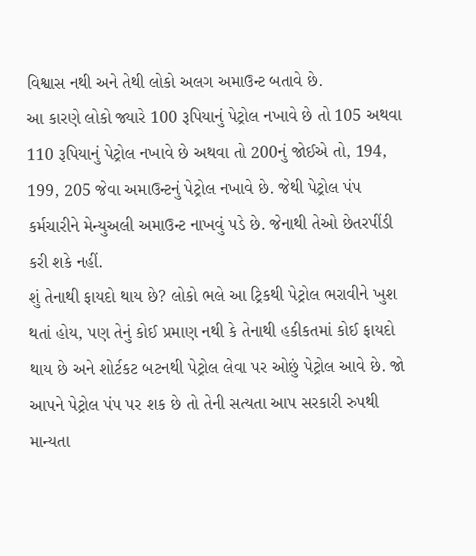વિશ્વાસ નથી અને તેથી લોકો અલગ અમાઉન્ટ બતાવે છે.
આ કારણે લોકો જ્યારે 100 રૂપિયાનું પેટ્રોલ નખાવે છે તો 105 અથવા 110 રૂપિયાનું પેટ્રોલ નખાવે છે અથવા તો 200નું જોઈએ તો, 194, 199, 205 જેવા અમાઉન્ટનું પેટ્રોલ નખાવે છે. જેથી પેટ્રોલ પંપ કર્મચારીને મેન્યુઅલી અમાઉન્ટ નાખવું પડે છે. જેનાથી તેઓ છેતરપીંડી કરી શકે નહીં.
શું તેનાથી ફાયદો થાય છે? લોકો ભલે આ ટ્રિકથી પેટ્રોલ ભરાવીને ખુશ થતાં હોય, પણ તેનું કોઈ પ્રમાણ નથી કે તેનાથી હકીકતમાં કોઈ ફાયદો થાય છે અને શોર્ટકટ બટનથી પેટ્રોલ લેવા પર ઓછું પેટ્રોલ આવે છે. જો આપને પેટ્રોલ પંપ પર શક છે તો તેની સત્યતા આપ સરકારી રુપથી માન્યતા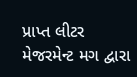પ્રાપ્ત લીટર મેજરમેન્ટ મગ દ્વારા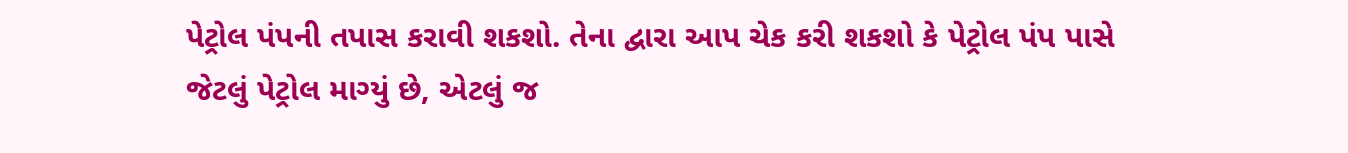પેટ્રોલ પંપની તપાસ કરાવી શકશો. તેના દ્વારા આપ ચેક કરી શકશો કે પેટ્રોલ પંપ પાસે જેટલું પેટ્રોલ માગ્યું છે, એટલું જ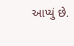આપ્યું છે.